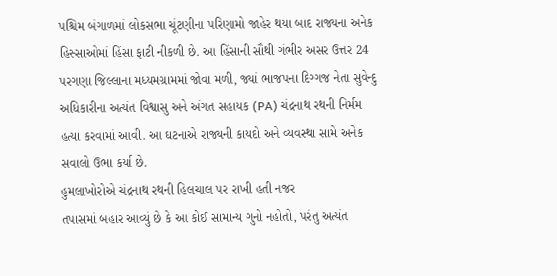પશ્ચિમ બંગાળમાં લોકસભા ચૂંટણીના પરિણામો જાહેર થયા બાદ રાજ્યના અનેક હિસ્સાઓમાં હિંસા ફાટી નીકળી છે. આ હિંસાની સૌથી ગંભીર અસર ઉત્તર 24 પરગણા જિલ્લાના મધ્યમગ્રામમાં જોવા મળી, જ્યાં ભાજપના દિગ્ગજ નેતા સુવેન્દુ અધિકારીના અત્યંત વિશ્વાસુ અને અંગત સહાયક (PA) ચંદ્રનાથ રથની નિર્મમ હત્યા કરવામાં આવી. આ ઘટનાએ રાજ્યની કાયદો અને વ્યવસ્થા સામે અનેક સવાલો ઉભા કર્યા છે.
હુમલાખોરોએ ચંદ્રનાથ રથની હિલચાલ પર રાખી હતી નજર
તપાસમાં બહાર આવ્યું છે કે આ કોઈ સામાન્ય ગુનો નહોતો, પરંતુ અત્યંત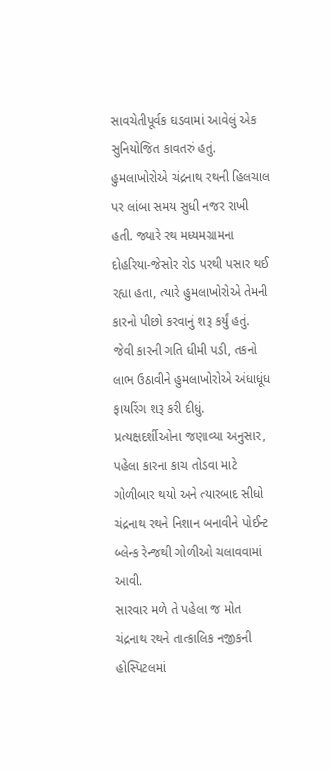સાવચેતીપૂર્વક ઘડવામાં આવેલું એક સુનિયોજિત કાવતરું હતું. હુમલાખોરોએ ચંદ્રનાથ રથની હિલચાલ પર લાંબા સમય સુધી નજર રાખી હતી. જ્યારે રથ મધ્યમગ્રામના દોહરિયા-જેસોર રોડ પરથી પસાર થઈ રહ્યા હતા, ત્યારે હુમલાખોરોએ તેમની કારનો પીછો કરવાનું શરૂ કર્યું હતું. જેવી કારની ગતિ ધીમી પડી, તકનો લાભ ઉઠાવીને હુમલાખોરોએ અંધાધૂંધ ફાયરિંગ શરૂ કરી દીધું. પ્રત્યક્ષદર્શીઓના જણાવ્યા અનુસાર, પહેલા કારના કાચ તોડવા માટે ગોળીબાર થયો અને ત્યારબાદ સીધો ચંદ્રનાથ રથને નિશાન બનાવીને પોઈન્ટ બ્લેન્ક રેન્જથી ગોળીઓ ચલાવવામાં આવી.
સારવાર મળે તે પહેલા જ મોત
ચંદ્રનાથ રથને તાત્કાલિક નજીકની હોસ્પિટલમાં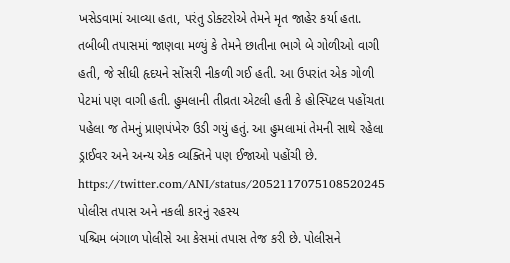ખસેડવામાં આવ્યા હતા, પરંતુ ડોક્ટરોએ તેમને મૃત જાહેર કર્યા હતા. તબીબી તપાસમાં જાણવા મળ્યું કે તેમને છાતીના ભાગે બે ગોળીઓ વાગી હતી, જે સીધી હૃદયને સોંસરી નીકળી ગઈ હતી. આ ઉપરાંત એક ગોળી પેટમાં પણ વાગી હતી. હુમલાની તીવ્રતા એટલી હતી કે હોસ્પિટલ પહોંચતા પહેલા જ તેમનું પ્રાણપંખેરુ ઉડી ગયું હતું. આ હુમલામાં તેમની સાથે રહેલા ડ્રાઈવર અને અન્ય એક વ્યક્તિને પણ ઈજાઓ પહોંચી છે.
https://twitter.com/ANI/status/2052117075108520245
પોલીસ તપાસ અને નકલી કારનું રહસ્ય
પશ્ચિમ બંગાળ પોલીસે આ કેસમાં તપાસ તેજ કરી છે. પોલીસને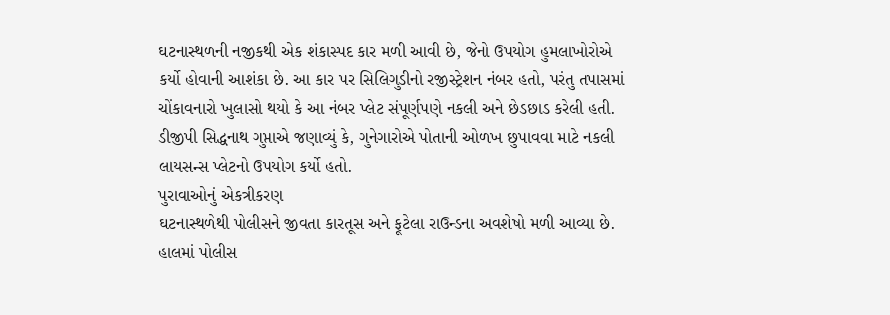ઘટનાસ્થળની નજીકથી એક શંકાસ્પદ કાર મળી આવી છે, જેનો ઉપયોગ હુમલાખોરોએ કર્યો હોવાની આશંકા છે. આ કાર પર સિલિગુડીનો રજીસ્ટ્રેશન નંબર હતો, પરંતુ તપાસમાં ચોંકાવનારો ખુલાસો થયો કે આ નંબર પ્લેટ સંપૂર્ણપણે નકલી અને છેડછાડ કરેલી હતી. ડીજીપી સિદ્ધનાથ ગુપ્તાએ જણાવ્યું કે, ગુનેગારોએ પોતાની ઓળખ છુપાવવા માટે નકલી લાયસન્સ પ્લેટનો ઉપયોગ કર્યો હતો.
પુરાવાઓનું એકત્રીકરણ
ઘટનાસ્થળેથી પોલીસને જીવતા કારતૂસ અને ફૂટેલા રાઉન્ડના અવશેષો મળી આવ્યા છે. હાલમાં પોલીસ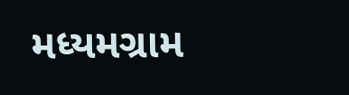મધ્યમગ્રામ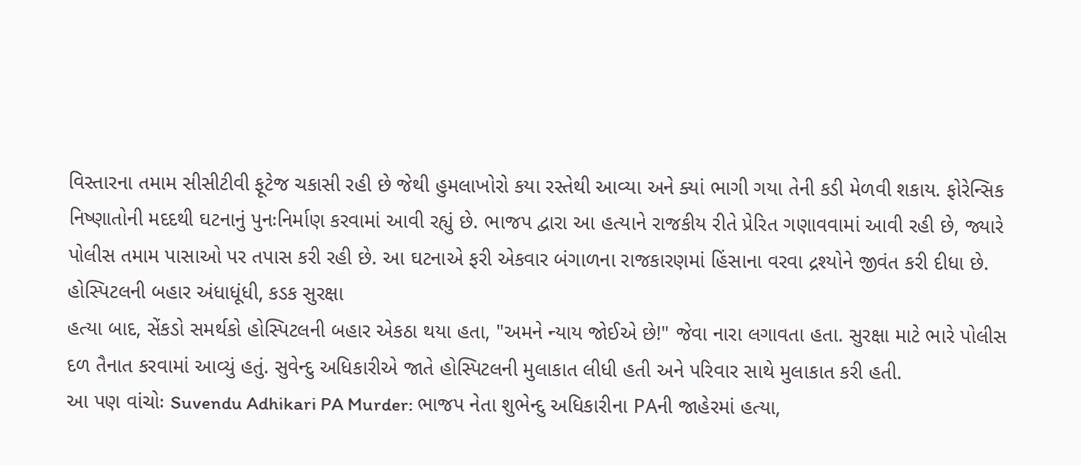વિસ્તારના તમામ સીસીટીવી ફૂટેજ ચકાસી રહી છે જેથી હુમલાખોરો કયા રસ્તેથી આવ્યા અને ક્યાં ભાગી ગયા તેની કડી મેળવી શકાય. ફોરેન્સિક નિષ્ણાતોની મદદથી ઘટનાનું પુનઃનિર્માણ કરવામાં આવી રહ્યું છે. ભાજપ દ્વારા આ હત્યાને રાજકીય રીતે પ્રેરિત ગણાવવામાં આવી રહી છે, જ્યારે પોલીસ તમામ પાસાઓ પર તપાસ કરી રહી છે. આ ઘટનાએ ફરી એકવાર બંગાળના રાજકારણમાં હિંસાના વરવા દ્રશ્યોને જીવંત કરી દીધા છે.
હોસ્પિટલની બહાર અંધાધૂંધી, કડક સુરક્ષા
હત્યા બાદ, સેંકડો સમર્થકો હોસ્પિટલની બહાર એકઠા થયા હતા, "અમને ન્યાય જોઈએ છે!" જેવા નારા લગાવતા હતા. સુરક્ષા માટે ભારે પોલીસ દળ તૈનાત કરવામાં આવ્યું હતું. સુવેન્દુ અધિકારીએ જાતે હોસ્પિટલની મુલાકાત લીધી હતી અને પરિવાર સાથે મુલાકાત કરી હતી.
આ પણ વાંચોઃ Suvendu Adhikari PA Murder: ભાજપ નેતા શુભેન્દુ અધિકારીના PAની જાહેરમાં હત્યા,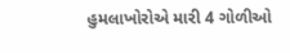હુમલાખોરોએ મારી 4 ગોળીઓ